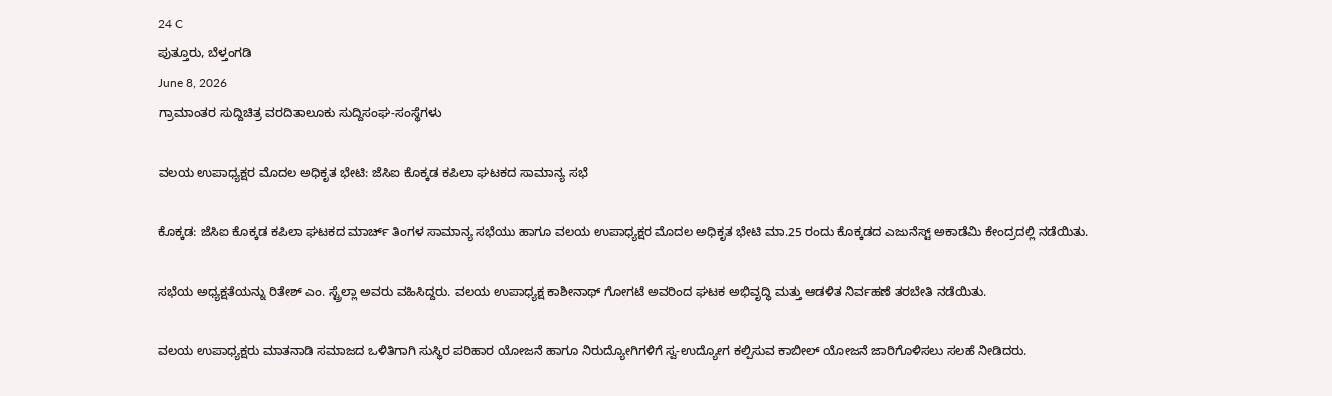24 C
ಪುತ್ತೂರು, ಬೆಳ್ತಂಗಡಿ
June 8, 2026
ಗ್ರಾಮಾಂತರ ಸುದ್ದಿಚಿತ್ರ ವರದಿತಾಲೂಕು ಸುದ್ದಿಸಂಘ-ಸಂಸ್ಥೆಗಳು

ವಲಯ ಉಪಾಧ್ಯಕ್ಷರ ಮೊದಲ ಅಧಿಕೃತ ಭೇಟಿ: ಜೆಸಿಐ ಕೊಕ್ಕಡ ಕಪಿಲಾ ಘಟಕದ ಸಾಮಾನ್ಯ ಸಭೆ

ಕೊಕ್ಕಡ: ಜೆಸಿಐ ಕೊಕ್ಕಡ ಕಪಿಲಾ ಘಟಕದ ಮಾರ್ಚ್ ತಿಂಗಳ ಸಾಮಾನ್ಯ ಸಭೆಯು ಹಾಗೂ ವಲಯ ಉಪಾಧ್ಯಕ್ಷರ ಮೊದಲ ಅಧಿಕೃತ ಭೇಟಿ ಮಾ.25 ರಂದು ಕೊಕ್ಕಡದ ಎಜುನೆಸ್ಟ್ ಅಕಾಡೆಮಿ ಕೇಂದ್ರದಲ್ಲಿ ನಡೆಯಿತು.

ಸಭೆಯ ಅಧ್ಯಕ್ಷತೆಯನ್ನು ರಿತೇಶ್ ಎಂ. ಸ್ಟ್ರೆಲ್ಲಾ ಅವರು ವಹಿಸಿದ್ದರು. ವಲಯ ಉಪಾಧ್ಯಕ್ಷ ಕಾಶೀನಾಥ್ ಗೋಗಟೆ ಅವರಿಂದ ಘಟಕ ಅಭಿವೃದ್ಧಿ ಮತ್ತು ಆಡಳಿತ ನಿರ್ವಹಣೆ ತರಬೇತಿ ನಡೆಯಿತು.

ವಲಯ ಉಪಾಧ್ಯಕ್ಷರು ಮಾತನಾಡಿ ಸಮಾಜದ ಒಳಿತಿಗಾಗಿ ಸುಸ್ಥಿರ ಪರಿಹಾರ ಯೋಜನೆ ಹಾಗೂ ನಿರುದ್ಯೋಗಿಗಳಿಗೆ ಸ್ವ-ಉದ್ಯೋಗ ಕಲ್ಪಿಸುವ ಕಾಬೀಲ್ ಯೋಜನೆ ಜಾರಿಗೊಳಿಸಲು ಸಲಹೆ ನೀಡಿದರು.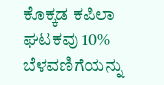ಕೊಕ್ಕಡ ಕಪಿಲಾ ಘಟಕವು 10% ಬೆಳವಣಿಗೆಯನ್ನು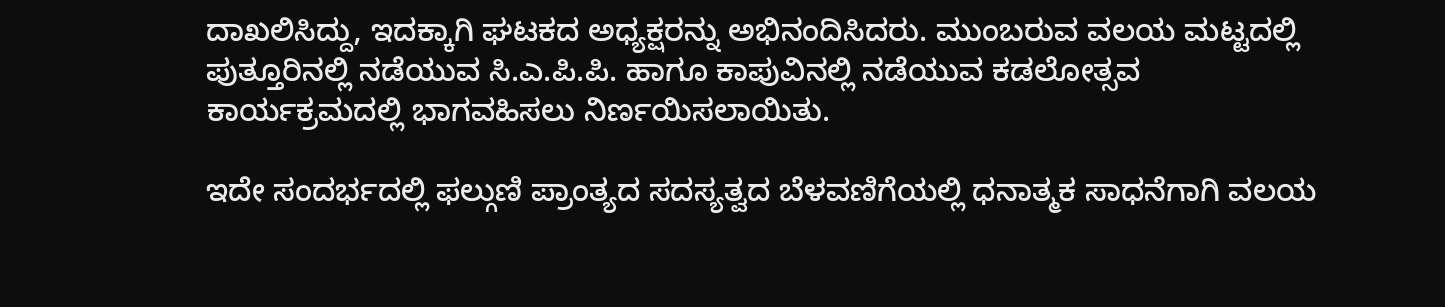ದಾಖಲಿಸಿದ್ದು, ಇದಕ್ಕಾಗಿ ಘಟಕದ ಅಧ್ಯಕ್ಷರನ್ನು ಅಭಿನಂದಿಸಿದರು. ಮುಂಬರುವ ವಲಯ ಮಟ್ಟದಲ್ಲಿ ಪುತ್ತೂರಿನಲ್ಲಿ ನಡೆಯುವ ಸಿ.ಎ.ಪಿ.ಪಿ. ಹಾಗೂ ಕಾಪುವಿನಲ್ಲಿ ನಡೆಯುವ ಕಡಲೋತ್ಸವ ಕಾರ್ಯಕ್ರಮದಲ್ಲಿ ಭಾಗವಹಿಸಲು ನಿರ್ಣಯಿಸಲಾಯಿತು.

ಇದೇ ಸಂದರ್ಭದಲ್ಲಿ ಫಲ್ಗುಣಿ ಪ್ರಾಂತ್ಯದ ಸದಸ್ಯತ್ವದ ಬೆಳವಣಿಗೆಯಲ್ಲಿ ಧನಾತ್ಮಕ ಸಾಧನೆಗಾಗಿ ವಲಯ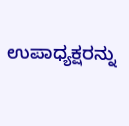ಉಪಾಧ್ಯಕ್ಷರನ್ನು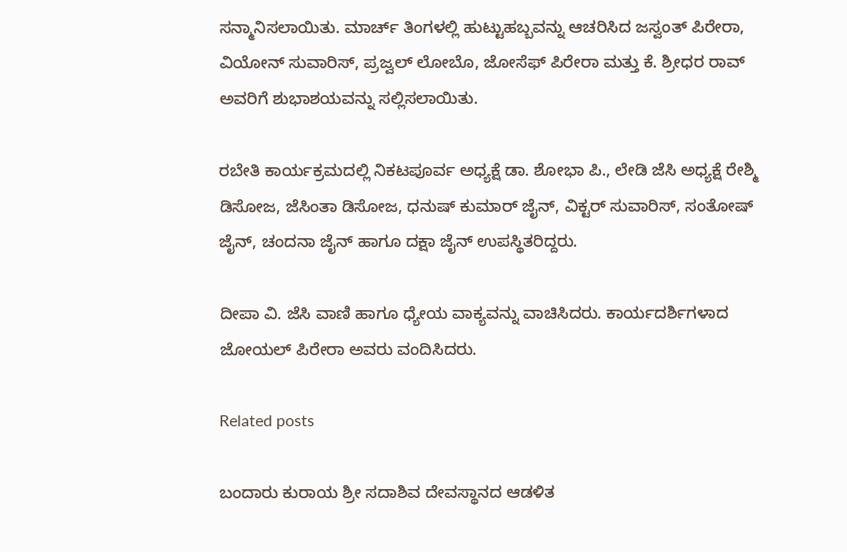ಸನ್ಮಾನಿಸಲಾಯಿತು. ಮಾರ್ಚ್ ತಿಂಗಳಲ್ಲಿ ಹುಟ್ಟುಹಬ್ಬವನ್ನು ಆಚರಿಸಿದ ಜಸ್ವಂತ್ ಪಿರೇರಾ, ವಿಯೋನ್ ಸುವಾರಿಸ್, ಪ್ರಜ್ವಲ್ ಲೋಬೊ, ಜೋಸೆಫ್ ಪಿರೇರಾ ಮತ್ತು ಕೆ. ಶ್ರೀಧರ ರಾವ್ ಅವರಿಗೆ ಶುಭಾಶಯವನ್ನು ಸಲ್ಲಿಸಲಾಯಿತು.

ರಬೇತಿ ಕಾರ್ಯಕ್ರಮದಲ್ಲಿ ನಿಕಟಪೂರ್ವ ಅಧ್ಯಕ್ಷೆ ಡಾ. ಶೋಭಾ ಪಿ‌., ಲೇಡಿ ಜೆಸಿ ಅಧ್ಯಕ್ಷೆ ರೇಶ್ಮಿ ಡಿಸೋಜ, ಜೆಸಿಂತಾ ಡಿಸೋಜ, ಧನುಷ್ ಕುಮಾರ್ ಜೈನ್, ವಿಕ್ಟರ್ ಸುವಾರಿಸ್, ಸಂತೋಷ್ ಜೈನ್, ಚಂದನಾ ಜೈನ್ ಹಾಗೂ ದಕ್ಷಾ ಜೈನ್ ಉಪಸ್ಥಿತರಿದ್ದರು.

ದೀಪಾ ವಿ. ಜೆಸಿ ವಾಣಿ ಹಾಗೂ ಧ್ಯೇಯ ವಾಕ್ಯವನ್ನು ವಾಚಿಸಿದರು. ಕಾರ್ಯದರ್ಶಿಗಳಾದ ಜೋಯಲ್ ಪಿರೇರಾ ಅವರು ವಂದಿಸಿದರು.

Related posts

ಬಂದಾರು ಕುರಾಯ ಶ್ರೀ ಸದಾಶಿವ ದೇವಸ್ಥಾನದ ಆಡಳಿತ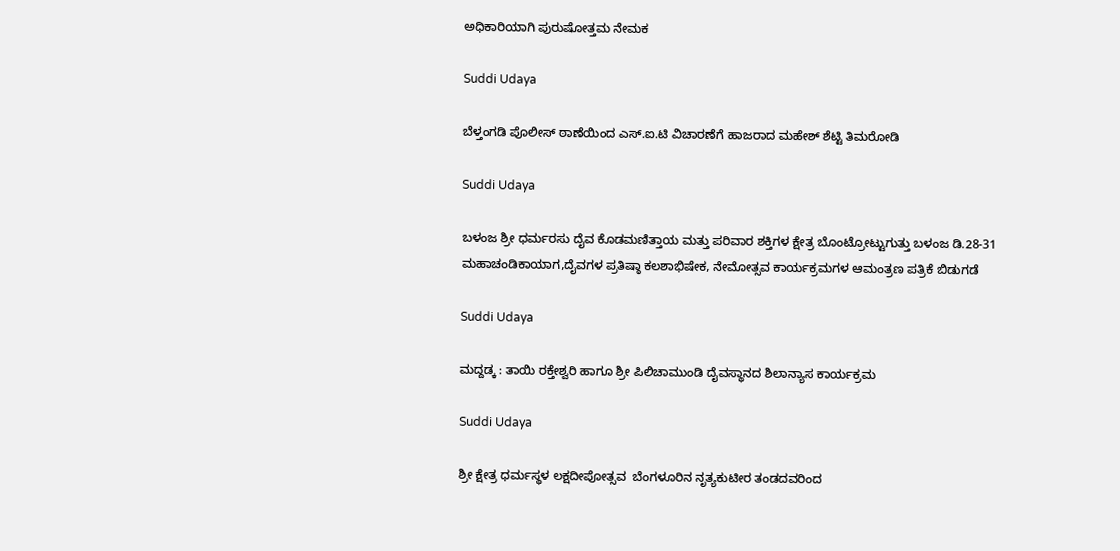ಅಧಿಕಾರಿಯಾಗಿ ಪುರುಷೋತ್ತಮ ನೇಮಕ

Suddi Udaya

ಬೆಳ್ತಂಗಡಿ ಪೊಲೀಸ್ ಠಾಣೆಯಿಂದ ಎಸ್.ಐ.ಟಿ ವಿಚಾರಣೆಗೆ ಹಾಜರಾದ ಮಹೇಶ್ ಶೆಟ್ಟಿ ತಿಮರೋಡಿ

Suddi Udaya

ಬಳಂಜ ಶ್ರೀ ಧರ್ಮರಸು ದೈವ ಕೊಡಮಣಿತ್ತಾಯ ಮತ್ತು ಪರಿವಾರ ಶಕ್ತಿಗಳ ಕ್ಷೇತ್ರ ಬೊಂಟ್ರೋಟ್ಟುಗುತ್ತು ಬಳಂಜ ಡಿ.28-31 ಮಹಾಚಂಡಿಕಾಯಾಗ,ದೈವಗಳ ಪ್ರತಿಷ್ಠಾ ಕಲಶಾಭಿಷೇಕ, ನೇಮೋತ್ಸವ ಕಾರ್ಯಕ್ರಮಗಳ ಆಮಂತ್ರಣ ಪತ್ರಿಕೆ ಬಿಡುಗಡೆ

Suddi Udaya

ಮದ್ದಡ್ಕ : ತಾಯಿ ರಕ್ತೇಶ್ವರಿ ಹಾಗೂ ಶ್ರೀ ಪಿಲಿಚಾಮುಂಡಿ ದೈವಸ್ಥಾನದ ಶಿಲಾನ್ಯಾಸ ಕಾರ್ಯಕ್ರಮ

Suddi Udaya

ಶ್ರೀ ಕ್ಷೇತ್ರ ಧರ್ಮಸ್ಥಳ ಲಕ್ಷದೀಪೋತ್ಸವ  ಬೆಂಗಳೂರಿನ ನೃತ್ಯಕುಟೀರ ತಂಡದವರಿಂದ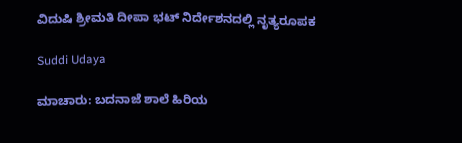ವಿದುಷಿ ಶ್ರೀಮತಿ ದೀಪಾ ಭಟ್ ನಿರ್ದೇಶನದಲ್ಲಿ ನೃತ್ಯರೂಪಕ

Suddi Udaya

ಮಾಚಾರು: ಬದನಾಜೆ ಶಾಲೆ ಹಿರಿಯ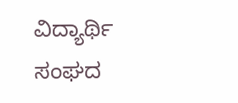ವಿದ್ಯಾರ್ಥಿ ಸಂಘದ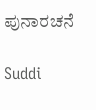ಪುನಾರಚನೆ

Suddi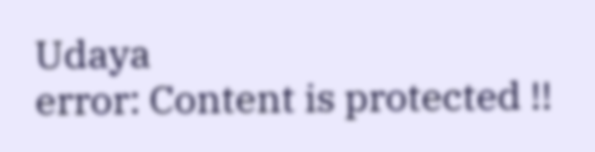Udaya
error: Content is protected !!